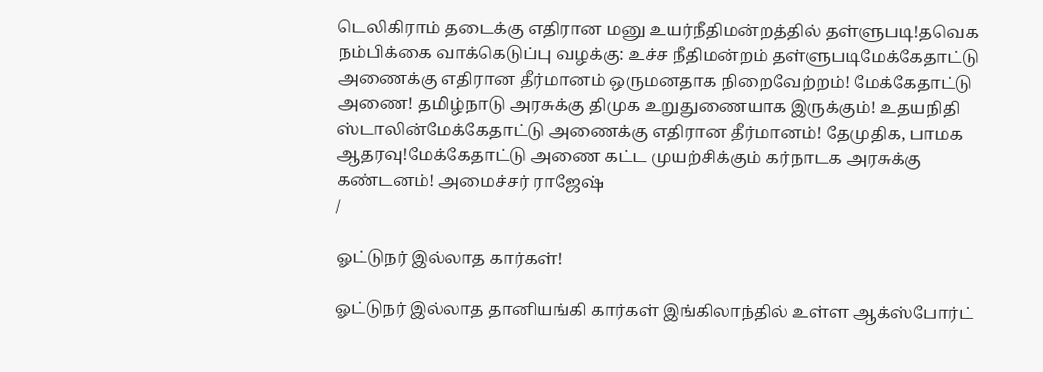டெலிகிராம் தடைக்கு எதிரான மனு உயர்நீதிமன்றத்தில் தள்ளுபடி!தவெக நம்பிக்கை வாக்கெடுப்பு வழக்கு: உச்ச நீதிமன்றம் தள்ளுபடிமேக்கேதாட்டு அணைக்கு எதிரான தீர்மானம் ஒருமனதாக நிறைவேற்றம்! மேக்கேதாட்டு அணை! தமிழ்நாடு அரசுக்கு திமுக உறுதுணையாக இருக்கும்! உதயநிதி ஸ்டாலின்மேக்கேதாட்டு அணைக்கு எதிரான தீர்மானம்! தேமுதிக, பாமக ஆதரவு!மேக்கேதாட்டு அணை கட்ட முயற்சிக்கும் கர்நாடக அரசுக்கு கண்டனம்! அமைச்சர் ராஜேஷ்
/

ஓட்டுநர் இல்லாத கார்கள்!

ஓட்டுநர் இல்லாத தானியங்கி கார்கள் இங்கிலாந்தில் உள்ள ஆக்ஸ்போர்ட்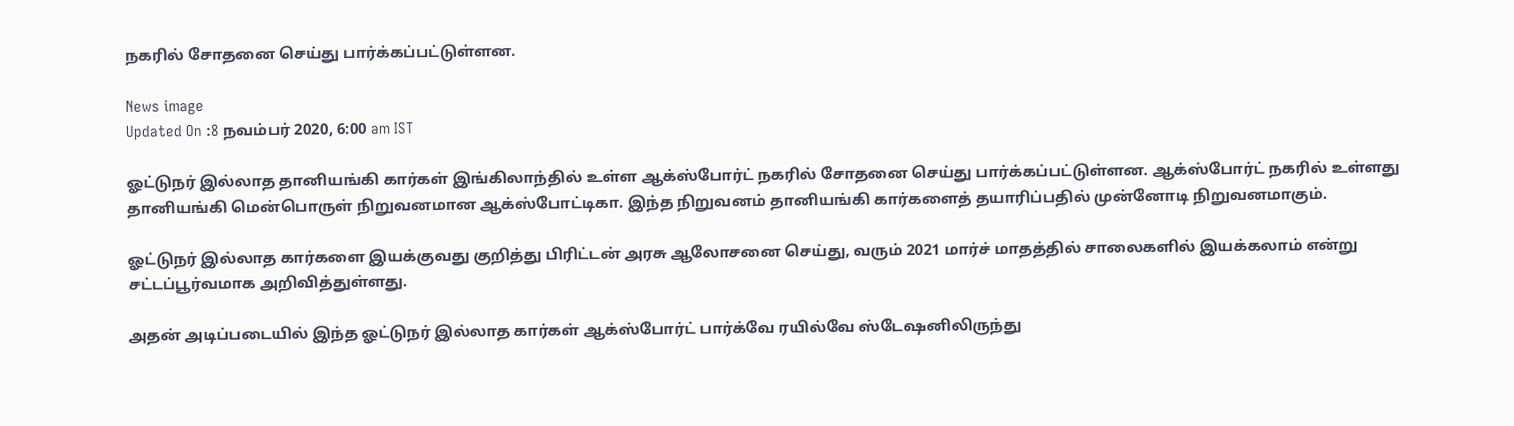நகரில் சோதனை செய்து பார்க்கப்பட்டுள்ளன.

News image
Updated On :8 நவம்பர் 2020, 6:00 am IST

ஓட்டுநர் இல்லாத தானியங்கி கார்கள் இங்கிலாந்தில் உள்ள ஆக்ஸ்போர்ட் நகரில் சோதனை செய்து பார்க்கப்பட்டுள்ளன. ஆக்ஸ்போர்ட் நகரில் உள்ளது தானியங்கி மென்பொருள் நிறுவனமான ஆக்ஸ்போட்டிகா. இந்த நிறுவனம் தானியங்கி கார்களைத் தயாரிப்பதில் முன்னோடி நிறுவனமாகும்.

ஓட்டுநர் இல்லாத கார்களை இயக்குவது குறித்து பிரிட்டன் அரசு ஆலோசனை செய்து, வரும் 2021 மார்ச் மாதத்தில் சாலைகளில் இயக்கலாம் என்று சட்டப்பூர்வமாக அறிவித்துள்ளது.

அதன் அடிப்படையில் இந்த ஓட்டுநர் இல்லாத கார்கள் ஆக்ஸ்போர்ட் பார்க்வே ரயில்வே ஸ்டேஷனிலிருந்து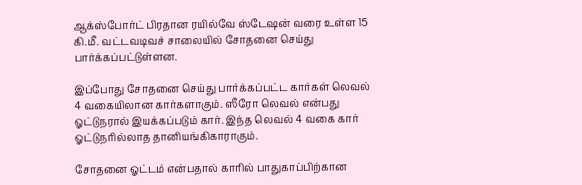ஆக்ஸ்போர்ட் பிரதான ரயில்வே ஸ்டேஷன் வரை உள்ள 15 கி.மீ. வட்டவடிவச் சாலையில் சோதனை செய்து பார்க்கப்பட்டுள்ளன.

இப்போது சோதனை செய்து பார்க்கப்பட்ட கார்கள் லெவல் 4 வகையிலான கார்களாகும். ஸீரோ லெவல் என்பது ஓட்டுநரால் இயக்கப்படும் கார். இந்த லெவல் 4 வகை கார் ஓட்டுநரில்லாத தானியங்கிகாராகும்.

சோதனை ஓட்டம் என்பதால் காரில் பாதுகாப்பிற்கான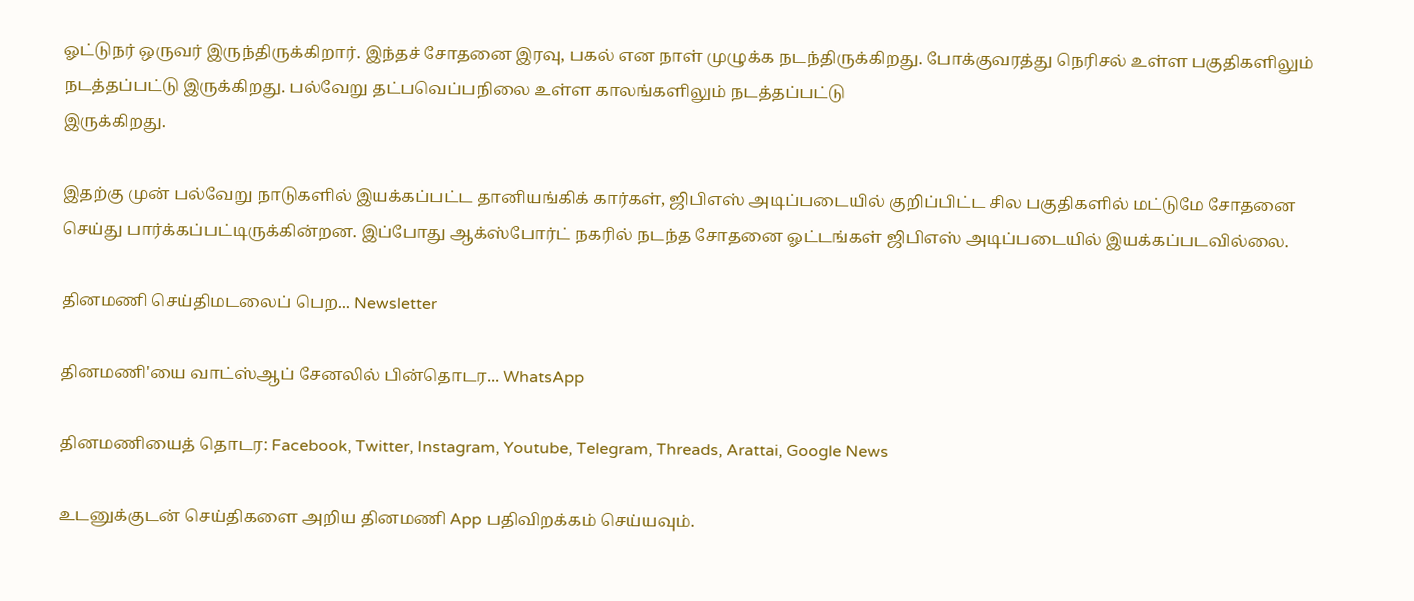ஓட்டுநர் ஒருவர் இருந்திருக்கிறார். இந்தச் சோதனை இரவு, பகல் என நாள் முழுக்க நடந்திருக்கிறது. போக்குவரத்து நெரிசல் உள்ள பகுதிகளிலும் நடத்தப்பட்டு இருக்கிறது. பல்வேறு தட்பவெப்பநிலை உள்ள காலங்களிலும் நடத்தப்பட்டு
இருக்கிறது.

இதற்கு முன் பல்வேறு நாடுகளில் இயக்கப்பட்ட தானியங்கிக் கார்கள், ஜிபிஎஸ் அடிப்படையில் குறிப்பிட்ட சில பகுதிகளில் மட்டுமே சோதனை செய்து பார்க்கப்பட்டிருக்கின்றன. இப்போது ஆக்ஸ்போர்ட் நகரில் நடந்த சோதனை ஓட்டங்கள் ஜிபிஎஸ் அடிப்படையில் இயக்கப்படவில்லை.

தினமணி செய்திமடலைப் பெற... Newsletter

தினமணி'யை வாட்ஸ்ஆப் சேனலில் பின்தொடர... WhatsApp

தினமணியைத் தொடர: Facebook, Twitter, Instagram, Youtube, Telegram, Threads, Arattai, Google News

உடனுக்குடன் செய்திகளை அறிய தினமணி App பதிவிறக்கம் செய்யவும்.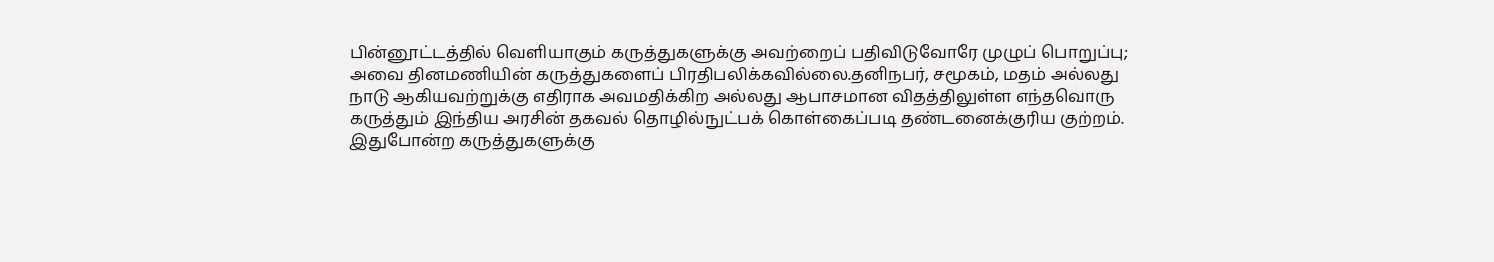பின்னூட்டத்தில் வெளியாகும் கருத்துகளுக்கு அவற்றைப் பதிவிடுவோரே முழுப் பொறுப்பு; அவை தினமணியின் கருத்துகளைப் பிரதிபலிக்கவில்லை.தனிநபர், சமூகம், மதம் அல்லது நாடு ஆகியவற்றுக்கு எதிராக அவமதிக்கிற அல்லது ஆபாசமான விதத்திலுள்ள எந்தவொரு கருத்தும் இந்திய அரசின் தகவல் தொழில்நுட்பக் கொள்கைப்படி தண்டனைக்குரிய குற்றம். இதுபோன்ற கருத்துகளுக்கு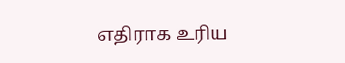எதிராக உரிய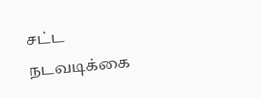சட்ட நடவடிக்கை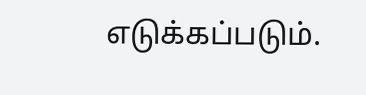எடுக்கப்படும்.